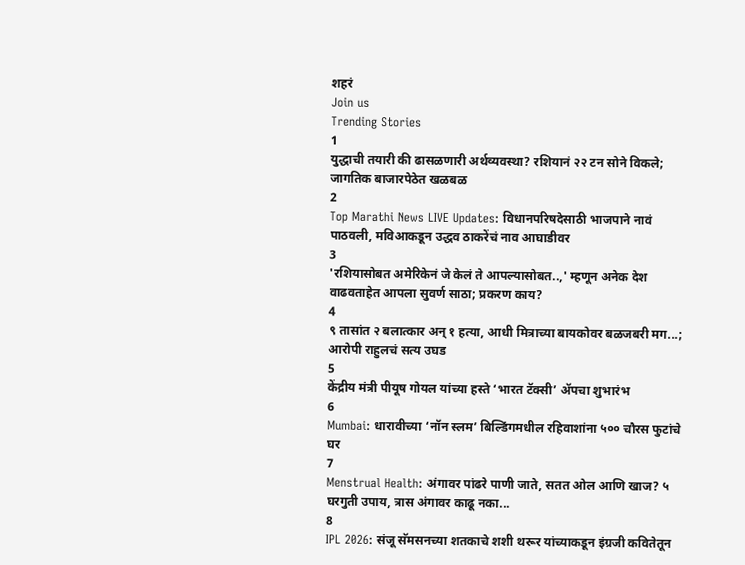शहरं
Join us
Trending Stories
1
युद्धाची तयारी की ढासळणारी अर्थव्यवस्था? रशियानं २२ टन सोने विकले; जागतिक बाजारपेठेत खळबळ
2
Top Marathi News LIVE Updates: विधानपरिषदेसाठी भाजपाने नावं पाठवली, मविआकडून उद्धव ठाकरेंचं नाव आघाडीवर
3
'रशियासोबत अमेरिकेनं जे केलं ते आपल्यासोबत..,' म्हणून अनेक देश वाढवताहेत आपला सुवर्ण साठा; प्रकरण काय?
4
९ तासांत २ बलात्कार अन् १ हत्या, आधी मित्राच्या बायकोवर बळजबरी मग...; आरोपी राहुलचं सत्य उघड
5
केंद्रीय मंत्री पीयूष गोयल यांच्या हस्ते ‘भारत टॅक्सी’ ॲपचा शुभारंभ
6
Mumbai: धारावीच्या ‘नॉन स्लम’ बिल्डिंगमधील रहिवाशांना ५०० चौरस फुटांचे घर
7
Menstrual Health: अंगावर पांढरे पाणी जाते, सतत ओल आणि खाज? ५ घरगुती उपाय, त्रास अंगावर काढू नका...
8
IPL 2026: संजू सॅमसनच्या शतकाचे शशी थरूर यांच्याकडून इंग्रजी कवितेतून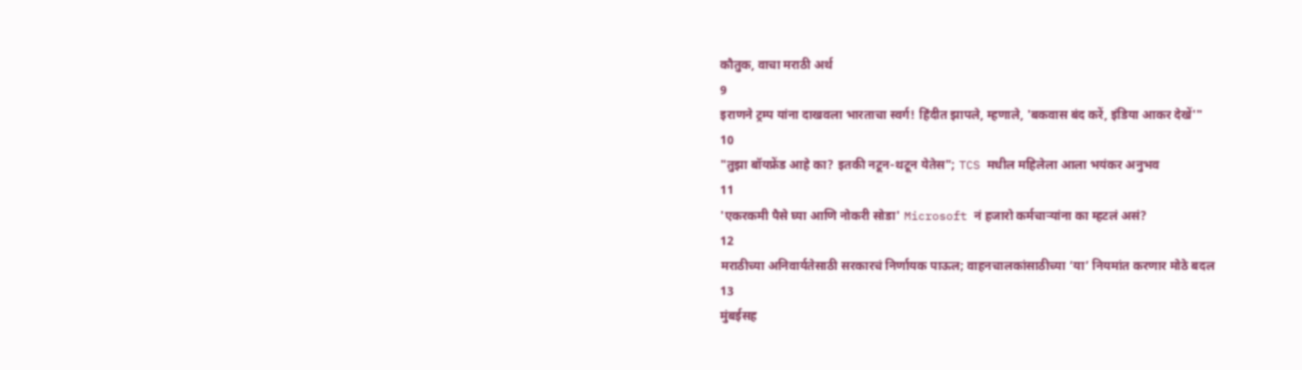कौतुक, वाचा मराठी अर्थ
9
इराणने ट्रम्प यांना दाखवला भारताचा स्वर्ग! हिंदीत झापले, म्हणाले, 'बकवास बंद करें, इंडिया आकर देखें'"
10
"तुझा बॉयफ्रेंड आहे का? इतकी नटून-थटून येतेस"; TCS मधील महिलेला आला भयंकर अनुभव
11
'एकरकमी पैसे घ्या आणि नोकरी सोडा' Microsoft नं हजारो कर्मचाऱ्यांना का म्हटलं असं?
12
मराठीच्या अनिवार्यतेसाठी सरकारचं निर्णायक पाऊल; वाहनचालकांसाठीच्या ‘या’ नियमांत करणार मोठे बदल
13
मुंबईसह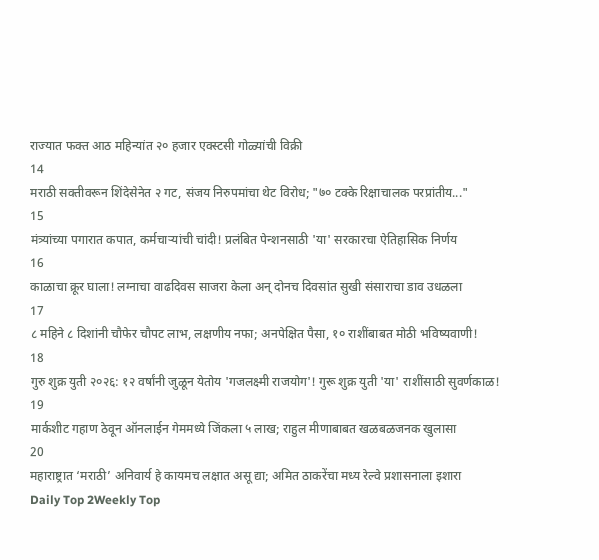राज्यात फक्त आठ महिन्यांत २० हजार एक्स्टसी गोळ्यांची विक्री
14
मराठी सक्तीवरून शिंदेसेनेत २ गट, संजय निरुपमांचा थेट विरोध; "७० टक्के रिक्षाचालक परप्रांतीय..."
15
मंत्र्यांच्या पगारात कपात, कर्मचाऱ्यांची चांदी! प्रलंबित पेन्शनसाठी 'या' सरकारचा ऐतिहासिक निर्णय
16
काळाचा क्रूर घाला! लग्नाचा वाढदिवस साजरा केला अन् दोनच दिवसांत सुखी संसाराचा डाव उधळला
17
८ महिने ८ दिशांनी चौफेर चौपट लाभ, लक्षणीय नफा; अनपेक्षित पैसा, १० राशींबाबत मोठी भविष्यवाणी!
18
गुरु शुक्र युती २०२६: १२ वर्षांनी जुळून येतोय 'गजलक्ष्मी राजयोग'! गुरू शुक्र युती 'या' राशींसाठी सुवर्णकाळ!
19
मार्कशीट गहाण ठेवून ऑनलाईन गेममध्ये जिंकला ५ लाख; राहुल मीणाबाबत खळबळजनक खुलासा
20
महाराष्ट्रात ‘मराठी’ अनिवार्य हे कायमच लक्षात असू द्या; अमित ठाकरेंचा मध्य रेल्वे प्रशासनाला इशारा
Daily Top 2Weekly Top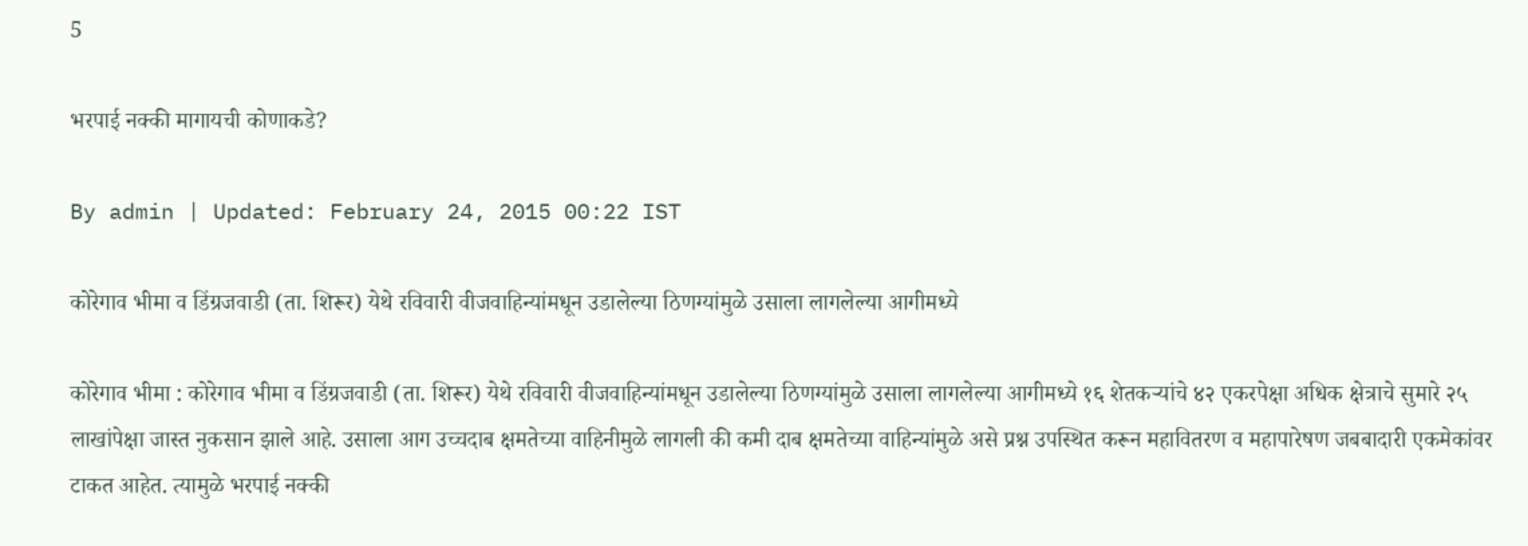5

भरपाई नक्की मागायची कोणाकडे?

By admin | Updated: February 24, 2015 00:22 IST

कोरेगाव भीमा व डिंग्रजवाडी (ता. शिरूर) येथे रविवारी वीजवाहिन्यांमधून उडालेल्या ठिणग्यांमुळे उसाला लागलेल्या आगीमध्ये

कोरेगाव भीमा : कोरेगाव भीमा व डिंग्रजवाडी (ता. शिरूर) येथे रविवारी वीजवाहिन्यांमधून उडालेल्या ठिणग्यांमुळे उसाला लागलेल्या आगीमध्ये १६ शेतकऱ्यांचे ४२ एकरपेक्षा अधिक क्षेत्राचे सुमारे २५ लाखांपेक्षा जास्त नुकसान झाले आहे. उसाला आग उच्चदाब क्षमतेच्या वाहिनीमुळे लागली की कमी दाब क्षमतेच्या वाहिन्यांमुळे असे प्रश्न उपस्थित करून महावितरण व महापारेषण जबबादारी एकमेकांवर टाकत आहेत. त्यामुळे भरपाई नक्की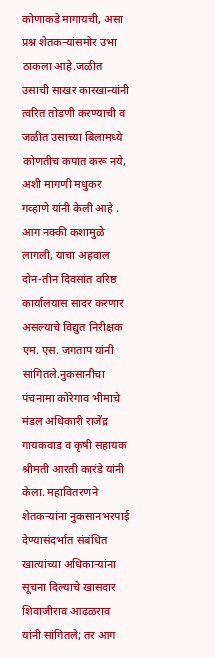कोणाकडे मागायची, असा प्रश्न शेतकऱ्यांसमोर उभा ठाकला आहे.जळीत उसाची साखर कारखान्यांनी त्वरित तोडणी करण्याची व जळीत उसाच्या बिलामध्ये कोणतीच कपात करू नये, अशी मागणी मधुकर गव्हाणे यांनी केली आहे . आग नक्की कशामुळे लागली, याचा अहवाल दोन-तीन दिवसांत वरिष्ठ कार्यालयास सादर करणार असल्याचे विद्युत निरीक्षक एम. एस. जगताप यांनी सांगितले.नुकसानीचा पंचनामा कोरेगाव भीमाचे मंडल अधिकारी राजेंद्र गायकवाड व कृषी सहायक श्रीमती आरती कारंडे यांनी केला. महावितरणने शेतकऱ्यांना नुकसानभरपाई देण्यासंदर्भात संबंधित खात्यांच्या अधिकाऱ्यांना सूचना दिल्याचे खासदार शिवाजीराव आढळराव यांनी सांगितले; तर आग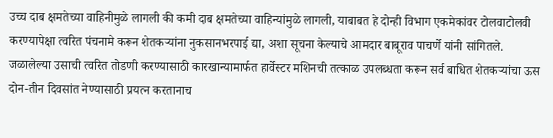उच्च दाब क्षमतेच्या वाहिनीमुळे लागली की कमी दाब क्षमतेच्या वाहिन्यांमुळे लागली, याबाबत हे दोन्ही विभाग एकमेकांवर टोलवाटोलवी करण्यापेक्षा त्वरित पंचनामे करून शेतकऱ्यांना नुकसानभरपाई द्या, अशा सूचना केल्याचे आमदार बाबूराव पाचर्णे यांनी सांगितले. जळालेल्या उसाची त्वरित तोडणी करण्यासाठी कारखान्यामार्फत हार्वेस्टर मशिनची तत्काळ उपलब्धता करून सर्व बाधित शेतकऱ्यांचा ऊस दोन-तीन दिवसांत नेण्यासाठी प्रयत्न करतानाच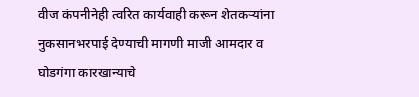वीज कंपनीनेही त्वरित कार्यवाही करून शेतकऱ्यांना नुकसानभरपाई देण्याची मागणी माजी आमदार व घोडगंगा कारखान्याचे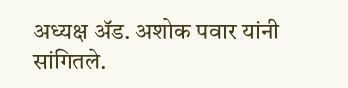अध्यक्ष अ‍ॅड. अशोक पवार यांनी सांगितले.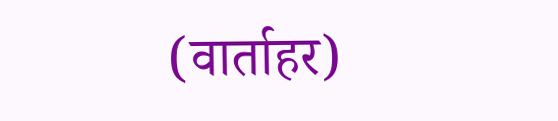(वार्ताहर)